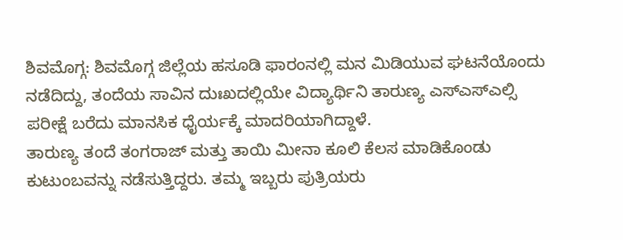ಶಿವಮೊಗ್ಗ: ಶಿವಮೊಗ್ಗ ಜಿಲ್ಲೆಯ ಹಸೂಡಿ ಫಾರಂನಲ್ಲಿ ಮನ ಮಿಡಿಯುವ ಘಟನೆಯೊಂದು ನಡೆದಿದ್ದು, ತಂದೆಯ ಸಾವಿನ ದುಃಖದಲ್ಲಿಯೇ ವಿದ್ಯಾರ್ಥಿನಿ ತಾರುಣ್ಯ ಎಸ್ಎಸ್ಎಲ್ಸಿ ಪರೀಕ್ಷೆ ಬರೆದು ಮಾನಸಿಕ ಧೈರ್ಯಕ್ಕೆ ಮಾದರಿಯಾಗಿದ್ದಾಳೆ.
ತಾರುಣ್ಯ ತಂದೆ ತಂಗರಾಜ್ ಮತ್ತು ತಾಯಿ ಮೀನಾ ಕೂಲಿ ಕೆಲಸ ಮಾಡಿಕೊಂಡು ಕುಟುಂಬವನ್ನು ನಡೆಸುತ್ತಿದ್ದರು. ತಮ್ಮ ಇಬ್ಬರು ಪುತ್ರಿಯರು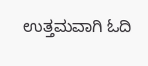ಉತ್ತಮವಾಗಿ ಓದಿ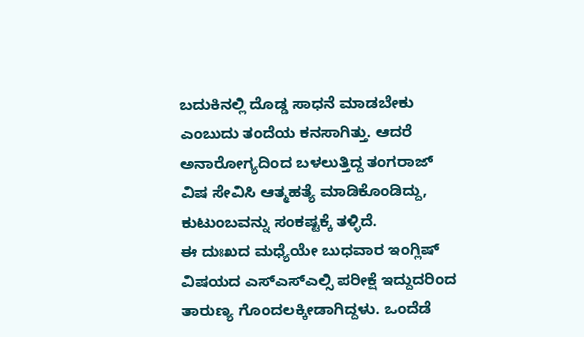ಬದುಕಿನಲ್ಲಿ ದೊಡ್ಡ ಸಾಧನೆ ಮಾಡಬೇಕು ಎಂಬುದು ತಂದೆಯ ಕನಸಾಗಿತ್ತು. ಆದರೆ ಅನಾರೋಗ್ಯದಿಂದ ಬಳಲುತ್ತಿದ್ದ ತಂಗರಾಜ್ ವಿಷ ಸೇವಿಸಿ ಆತ್ಮಹತ್ಯೆ ಮಾಡಿಕೊಂಡಿದ್ದು, ಕುಟುಂಬವನ್ನು ಸಂಕಷ್ಟಕ್ಕೆ ತಳ್ಳಿದೆ.
ಈ ದುಃಖದ ಮಧ್ಯೆಯೇ ಬುಧವಾರ ಇಂಗ್ಲಿಷ್ ವಿಷಯದ ಎಸ್ಎಸ್ಎಲ್ಸಿ ಪರೀಕ್ಷೆ ಇದ್ದುದರಿಂದ ತಾರುಣ್ಯ ಗೊಂದಲಕ್ಕೀಡಾಗಿದ್ದಳು. ಒಂದೆಡೆ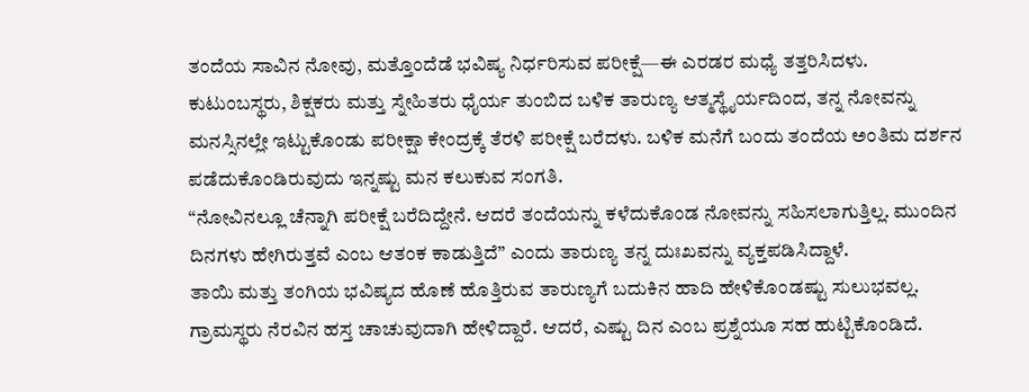ತಂದೆಯ ಸಾವಿನ ನೋವು, ಮತ್ತೊಂದೆಡೆ ಭವಿಷ್ಯ ನಿರ್ಧರಿಸುವ ಪರೀಕ್ಷೆ—ಈ ಎರಡರ ಮಧ್ಯೆ ತತ್ತರಿಸಿದಳು.
ಕುಟುಂಬಸ್ಥರು, ಶಿಕ್ಷಕರು ಮತ್ತು ಸ್ನೇಹಿತರು ಧೈರ್ಯ ತುಂಬಿದ ಬಳಿಕ ತಾರುಣ್ಯ ಆತ್ಮಸ್ಥೈರ್ಯದಿಂದ, ತನ್ನ ನೋವನ್ನು ಮನಸ್ಸಿನಲ್ಲೇ ಇಟ್ಟುಕೊಂಡು ಪರೀಕ್ಷಾ ಕೇಂದ್ರಕ್ಕೆ ತೆರಳಿ ಪರೀಕ್ಷೆ ಬರೆದಳು. ಬಳಿಕ ಮನೆಗೆ ಬಂದು ತಂದೆಯ ಅಂತಿಮ ದರ್ಶನ ಪಡೆದುಕೊಂಡಿರುವುದು ಇನ್ನಷ್ಟು ಮನ ಕಲುಕುವ ಸಂಗತಿ.
“ನೋವಿನಲ್ಲೂ ಚೆನ್ನಾಗಿ ಪರೀಕ್ಷೆ ಬರೆದಿದ್ದೇನೆ. ಆದರೆ ತಂದೆಯನ್ನು ಕಳೆದುಕೊಂಡ ನೋವನ್ನು ಸಹಿಸಲಾಗುತ್ತಿಲ್ಲ. ಮುಂದಿನ ದಿನಗಳು ಹೇಗಿರುತ್ತವೆ ಎಂಬ ಆತಂಕ ಕಾಡುತ್ತಿದೆ” ಎಂದು ತಾರುಣ್ಯ ತನ್ನ ದುಃಖವನ್ನು ವ್ಯಕ್ತಪಡಿಸಿದ್ದಾಳೆ.
ತಾಯಿ ಮತ್ತು ತಂಗಿಯ ಭವಿಷ್ಯದ ಹೊಣೆ ಹೊತ್ತಿರುವ ತಾರುಣ್ಯಗೆ ಬದುಕಿನ ಹಾದಿ ಹೇಳಿಕೊಂಡಷ್ಟು ಸುಲುಭವಲ್ಲ. ಗ್ರಾಮಸ್ಥರು ನೆರವಿನ ಹಸ್ತ ಚಾಚುವುದಾಗಿ ಹೇಳಿದ್ದಾರೆ. ಆದರೆ, ಎಷ್ಟು ದಿನ ಎಂಬ ಪ್ರಶ್ನೆಯೂ ಸಹ ಹುಟ್ಟಿಕೊಂಡಿದೆ.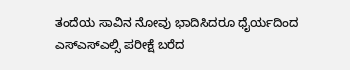ತಂದೆಯ ಸಾವಿನ ನೋವು ಭಾದಿಸಿದರೂ ಧೈರ್ಯದಿಂದ ಎಸ್ಎಸ್ಎಲ್ಸಿ ಪರೀಕ್ಷೆ ಬರೆದ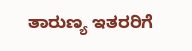ತಾರುಣ್ಯ ಇತರರಿಗೆ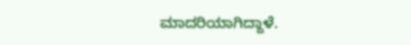ಮಾದರಿಯಾಗಿದ್ದಾಳೆ.